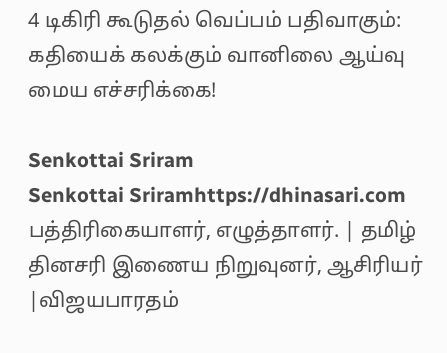4 டிகிரி கூடுதல் வெப்பம் பதிவாகும்: கதியைக் கலக்கும் வானிலை ஆய்வு மைய எச்சரிக்கை!

Senkottai Sriram
Senkottai Sriramhttps://dhinasari.com
பத்திரிகையாளர், எழுத்தாளர். | தமிழ் தினசரி இணைய நிறுவுனர், ஆசிரியர் |விஜயபாரதம்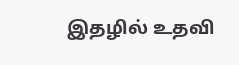இதழில் உதவி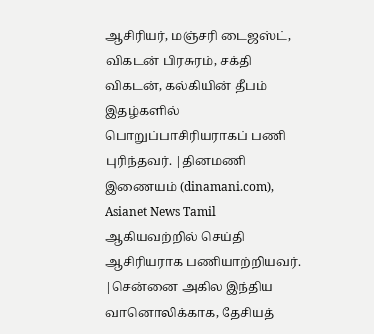ஆசிரியர், மஞ்சரி டைஜஸ்ட், விகடன் பிரசுரம், சக்தி விகடன், கல்கியின் தீபம் இதழ்களில் பொறுப்பாசிரியராகப் பணி புரிந்தவர். |தினமணி இணையம் (dinamani.com), Asianet News Tamil ஆகியவற்றில் செய்தி ஆசிரியராக பணியாற்றியவர். |சென்னை அகில இந்திய வானொலிக்காக, தேசியத்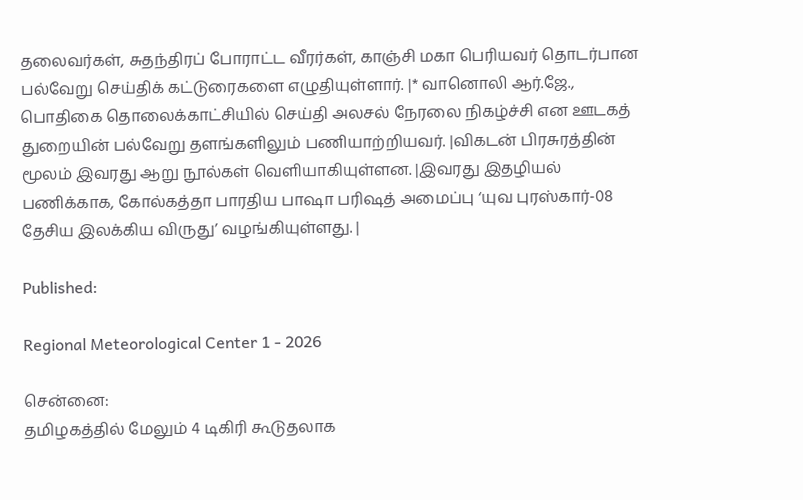தலைவர்கள், சுதந்திரப் போராட்ட வீரர்கள், காஞ்சி மகா பெரியவர் தொடர்பான பல்வேறு செய்திக் கட்டுரைகளை எழுதியுள்ளார். |* வானொலி ஆர்.ஜே., பொதிகை தொலைக்காட்சியில் செய்தி அலசல் நேரலை நிகழ்ச்சி என ஊடகத் துறையின் பல்வேறு தளங்களிலும் பணியாற்றியவர். |விகடன் பிரசுரத்தின் மூலம் இவரது ஆறு நூல்கள் வெளியாகியுள்ளன. |இவரது இதழியல் பணிக்காக, கோல்கத்தா பாரதிய பாஷா பரிஷத் அமைப்பு ‘யுவ புரஸ்கார்-08 தேசிய இலக்கிய விருது’ வழங்கியுள்ளது. |

Published:

Regional Meteorological Center 1 - 2026

சென்னை:
தமிழகத்தில் மேலும் 4 டிகிரி கூடுதலாக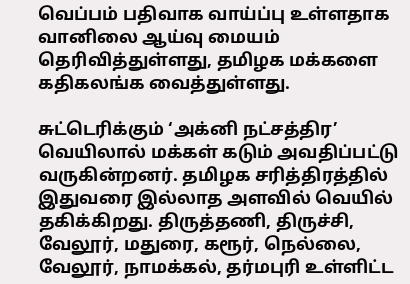வெப்பம் பதிவாக வாய்ப்பு உள்ளதாக வானிலை ஆய்வு மையம் தெரிவித்துள்ளது, தமிழக மக்களை கதிகலங்க வைத்துள்ளது.

சுட்டெரிக்கும் ‘அக்னி நட்சத்திர’ வெயிலால் மக்கள் கடும் அவதிப்பட்டு வருகின்றனர். தமிழக சரித்திரத்தில் இதுவரை இல்லாத அளவில் வெயில் தகிக்கிறது. திருத்தணி, திருச்சி, வேலூர், மதுரை, கரூர், நெல்லை, வேலூர், நாமக்கல், தர்மபுரி உள்ளிட்ட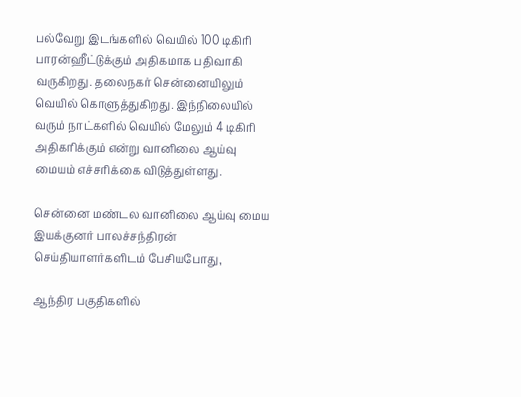பல்வேறு இடங்களில் வெயில் 100 டிகிரி பாரன்ஹீட்டுக்கும் அதிகமாக பதிவாகி வருகிறது. தலைநகர் சென்னையிலும் வெயில் கொளுத்துகிறது. இந்நிலையில் வரும் நாட்களில் வெயில் மேலும் 4 டிகிரி அதிகரிக்கும் என்று வானிலை ஆய்வு மையம் எச்சரிக்கை விடுத்துள்ளது.

சென்னை மண்டல வானிலை ஆய்வு மைய இயக்குனர் பாலச்சந்திரன் செய்தியாளர்களிடம் பேசியபோது,

ஆந்திர பகுதிகளில்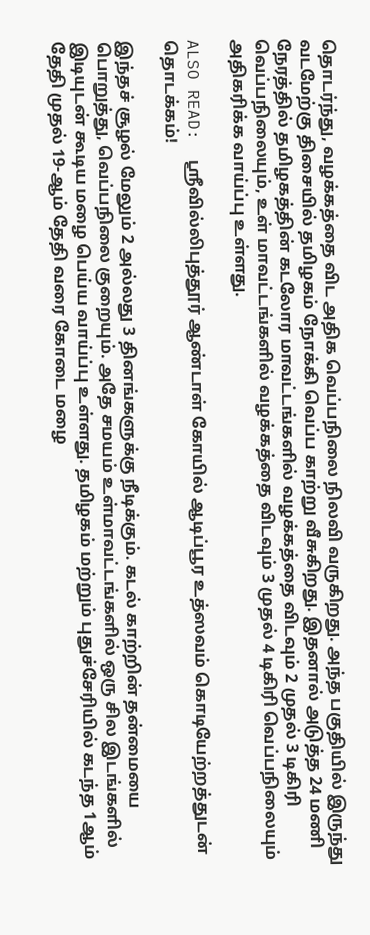தொடர்ந்து, வழக்கத்தை விட அதிக வெப்பநிலை நிலவி வருகிறது. அந்த பகுதியில் இருந்து வடமேற்கு திசையில் தமிழகம் நோக்கி வெப்ப காற்று வீசுகிறது. இதனால் அடுத்த 24 மணி நேரத்தில் தமிழகத்தின் கடலோர மாவட்டங்களில் வழக்கத்தை விடவும் 2 முதல் 3 டிகிரி வெப்பநிலையும், உள் மாவட்டங்களில் வழக்கத்தை விடவும் 3 முதல் 4 டிகிரி வெப்பநிலையும் அதிகரிக்க வாய்ப்பு உள்ளது.

ALSO READ:  ஸ்ரீவில்லிபுத்தூர் ஆண்டாள் கோயில் ஆடிப்பூர உத்ஸவம் கொடியேற்றத்துடன் தொடக்கம்!

இந்தச் சூழல் மேலும் 2 அல்லது 3 தினங்களுக்கு நீடிக்கும். கடல் காற்றின் தன்மையை பொறுத்து, வெப்பநிலை குறையும். அதே சமயம் உள்மாவட்டங்களில் ஒரு சில இடங்களில் இடியுடன் கூடிய மழை பெய்ய வாய்ப்பு உள்ளது. தமிழகம் மற்றும் புதுச்சேரியில் கடந்த 1ஆம் தேதி முதல் 19-ஆம் தேதி வரை கோடை மழை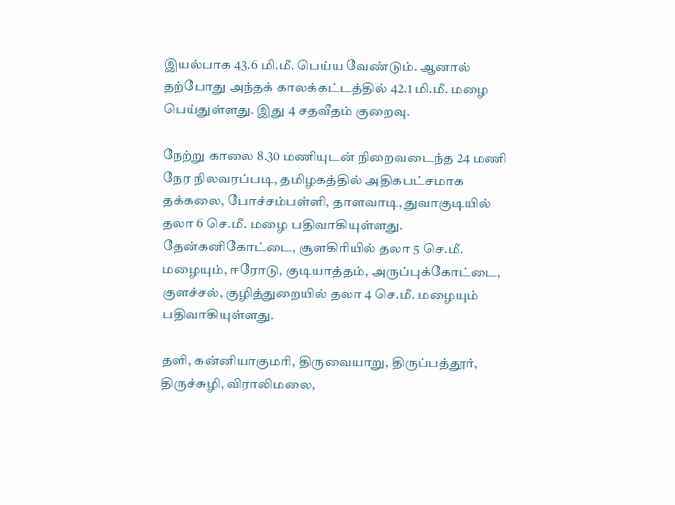இயல்பாக 43.6 மி.மீ. பெய்ய வேண்டும். ஆனால் தற்போது அந்தக் காலக்கட்டத்தில் 42.1 மி.மீ. மழை பெய்துள்ளது. இது 4 சதவீதம் குறைவு.

நேற்று காலை 8.30 மணியுடன் நிறைவடைந்த 24 மணி நேர நிலவரப்படி, தமிழகத்தில் அதிகபட்சமாக தக்கலை, போச்சம்பள்ளி, தாளவாடி, துவாகுடியில் தலா 6 செ.மீ. மழை பதிவாகியுள்ளது. தேன்கனிகோட்டை, சூளகிரியில் தலா 5 செ.மீ. மழையும், ஈரோடு, குடியாத்தம், அருப்புக்கோட்டை, குளச்சல், குழித்துறையில் தலா 4 செ.மீ. மழையும் பதிவாகியுள்ளது.

தளி, கன்னியாகுமரி, திருவையாறு, திருப்பத்தூர், திருச்சுழி, விராலிமலை,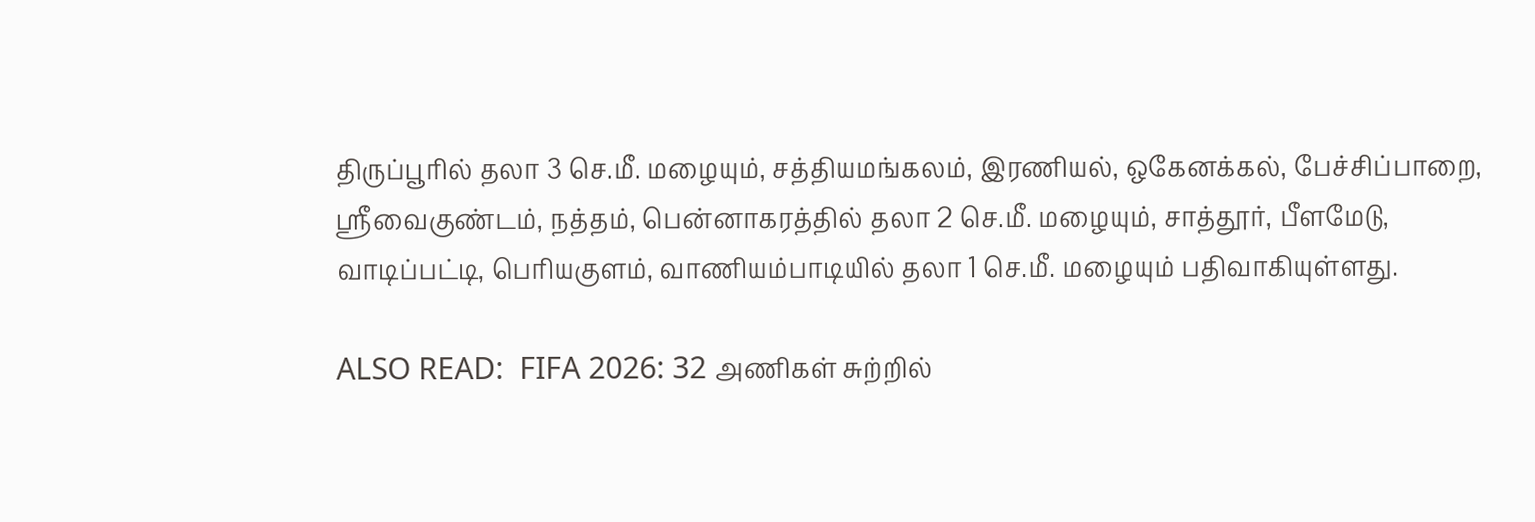திருப்பூரில் தலா 3 செ.மீ. மழையும், சத்தியமங்கலம், இரணியல், ஒகேனக்கல், பேச்சிப்பாறை, ஸ்ரீவைகுண்டம், நத்தம், பென்னாகரத்தில் தலா 2 செ.மீ. மழையும், சாத்தூர், பீளமேடு, வாடிப்பட்டி, பெரியகுளம், வாணியம்பாடியில் தலா 1 செ.மீ. மழையும் பதிவாகியுள்ளது.

ALSO READ:  FIFA 2026: 32 அணிகள் சுற்றில்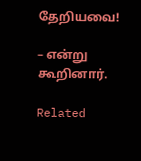தேறியவை!

– என்று கூறினார்.

Related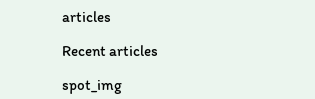articles

Recent articles

spot_img